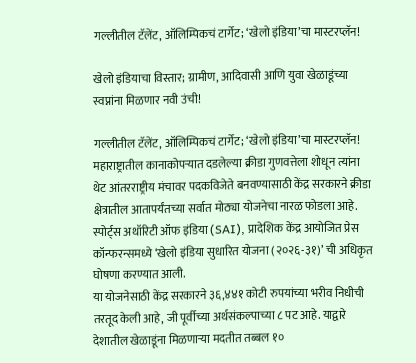गल्लीतील टॅलेंट, ऑलिम्पिकचं टार्गेट; ‘खेलो इंडिया’चा मास्टरप्लॅन!

खेलो इंडियाचा विस्तार; ग्रामीण, आदिवासी आणि युवा खेळाडूंच्या स्वप्नांना मिळणार नवी उंची!

गल्लीतील टॅलेंट, ऑलिम्पिकचं टार्गेट; ‘खेलो इंडिया’चा मास्टरप्लॅन!
महाराष्ट्रातील कानाकोपऱ्यात दडलेल्या क्रीडा गुणवत्तेला शोधून त्यांना थेट आंतरराष्ट्रीय मंचावर पदकविजेते बनवण्यासाठी केंद्र सरकारने क्रीडा क्षेत्रातील आतापर्यंतच्या सर्वात मोठ्या योजनेचा नारळ फोडला आहे. स्पोर्ट्स अथॉरिटी ऑफ इंडिया (SAI), प्रादेशिक केंद्र आयोजित प्रेस कॉन्फरन्समध्ये ‘खेलो इंडिया सुधारित योजना (२०२६-३१)’ ची अधिकृत घोषणा करण्यात आली.
या योजनेसाठी केंद्र सरकारने ३६,४४१ कोटी रुपयांच्या भरीव निधीची तरतूद केली आहे, जी पूर्वीच्या अर्थसंकल्पाच्या ८ पट आहे. याद्वारे देशातील खेळाडूंना मिळणाऱ्या मदतीत तब्बल १०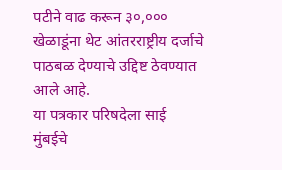पटीने वाढ करून ३०,००० खेळाडूंना थेट आंतरराष्ट्रीय दर्जाचे पाठबळ देण्याचे उद्दिष्ट ठेवण्यात आले आहे.
या पत्रकार परिषदेला साई मुंबईचे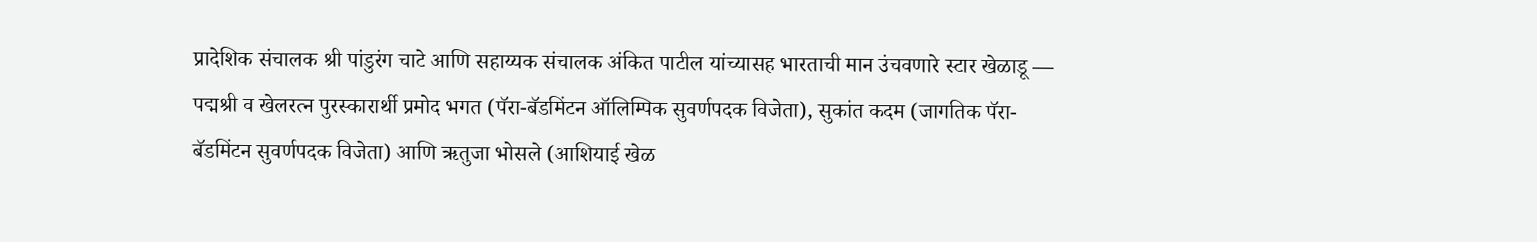प्रादेशिक संचालक श्री पांडुरंग चाटे आणि सहाय्यक संचालक अंकित पाटील यांच्यासह भारताची मान उंचवणारे स्टार खेळाडू — पद्मश्री व खेलरत्न पुरस्कारार्थी प्रमोद भगत (पॅरा-बॅडमिंटन ऑलिम्पिक सुवर्णपदक विजेता), सुकांत कदम (जागतिक पॅरा-बॅडमिंटन सुवर्णपदक विजेता) आणि ऋतुजा भोसले (आशियाई खेळ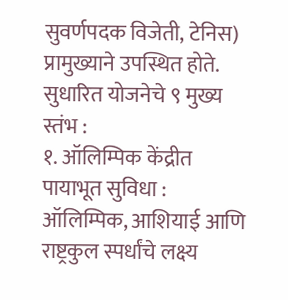सुवर्णपदक विजेती, टेनिस) प्रामुख्याने उपस्थित होते.
सुधारित योजनेचे ९ मुख्य स्तंभ :
१. ऑलिम्पिक केंद्रीत पायाभूत सुविधा : ऑलिम्पिक, आशियाई आणि राष्ट्रकुल स्पर्धांचे लक्ष्य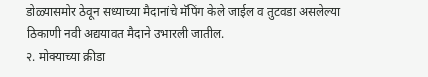डोळ्यासमोर ठेवून सध्याच्या मैदानांचे मॅपिंग केले जाईल व तुटवडा असलेल्या ठिकाणी नवी अद्ययावत मैदाने उभारली जातील.
२. मोक्याच्या क्रीडा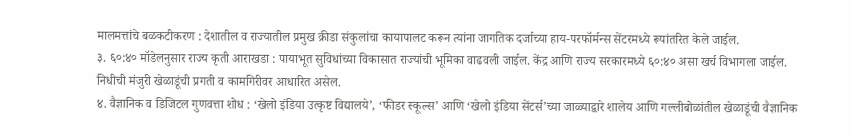मालमत्तांचे बळकटीकरण : देशातील व राज्यातील प्रमुख क्रीडा संकुलांचा कायापालट करून त्यांना जागतिक दर्जाच्या हाय-परफॉर्मन्स सेंटरमध्ये रूपांतरित केले जाईल.
३. ६०:४० मॉडेलनुसार राज्य कृती आराखडा : पायाभूत सुविधांच्या विकासात राज्यांची भूमिका वाढवली जाईल. केंद्र आणि राज्य सरकारमध्ये ६०:४० असा खर्च विभागला जाईल. निधीची मंजुरी खेळाडूंची प्रगती व कामगिरीवर आधारित असेल.
४. वैज्ञानिक व डिजिटल गुणवत्ता शोध : ‘खेलो इंडिया उत्कृष्ट विद्यालये’, ‘फीडर स्कूल्स’ आणि ‘खेलो इंडिया सेंटर्स’च्या जाळ्याद्वारे शालेय आणि गल्लीबोळांतील खेळाडूंची वैज्ञानिक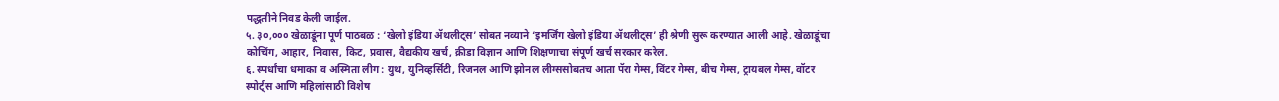पद्धतीने निवड केली जाईल.
५. ३०,००० खेळाडूंना पूर्ण पाठबळ : ‘खेलो इंडिया ॲथलीट्स’ सोबत नव्याने ‘इमर्जिंग खेलो इंडिया ॲथलीट्स’ ही श्रेणी सुरू करण्यात आली आहे. खेळाडूंचा कोचिंग, आहार, निवास, किट, प्रवास, वैद्यकीय खर्च, क्रीडा विज्ञान आणि शिक्षणाचा संपूर्ण खर्च सरकार करेल.
६. स्पर्धांचा धमाका व अस्मिता लीग : युथ, युनिव्हर्सिटी, रिजनल आणि झोनल लीग्ससोबतच आता पॅरा गेम्स, विंटर गेम्स, बीच गेम्स, ट्रायबल गेम्स, वॉटर स्पोर्ट्स आणि महिलांसाठी विशेष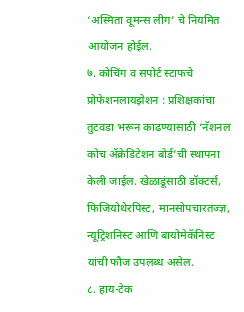‘अस्मिता वूमन्स लीग’ चे नियमित आयोजन होईल.
७. कोचिंग व सपोर्ट स्टाफचे प्रोफेशनलायझेशन : प्रशिक्षकांचा तुटवडा भरून काढण्यासाठी ‘नॅशनल कोच ॲक्रेडिटेशन बोर्ड’ची स्थापना केली जाईल. खेळाडूंसाठी डॉक्टर्स, फिजियोथेरपिस्ट, मानसोपचारतज्ज्ञ, न्यूट्रिशनिस्ट आणि बायोमेकॅनिस्ट यांची फौज उपलब्ध असेल.
८. हाय-टेक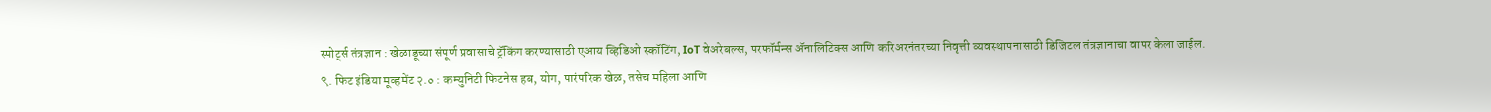स्पोर्ट्स तंत्रज्ञान : खेळाडूच्या संपूर्ण प्रवासाचे ट्रॅकिंग करण्यासाठी एआय व्हिडिओ स्कॉटिंग, IoT वेअरेबल्स, परफॉर्मन्स ॲनालिटिक्स आणि करिअरनंतरच्या निवृत्ती व्यवस्थापनासाठी डिजिटल तंत्रज्ञानाचा वापर केला जाईल.
९. फिट इंडिया मूव्हमेंट २.० : कम्युनिटी फिटनेस हब, योग, पारंपरिक खेळ, तसेच महिला आणि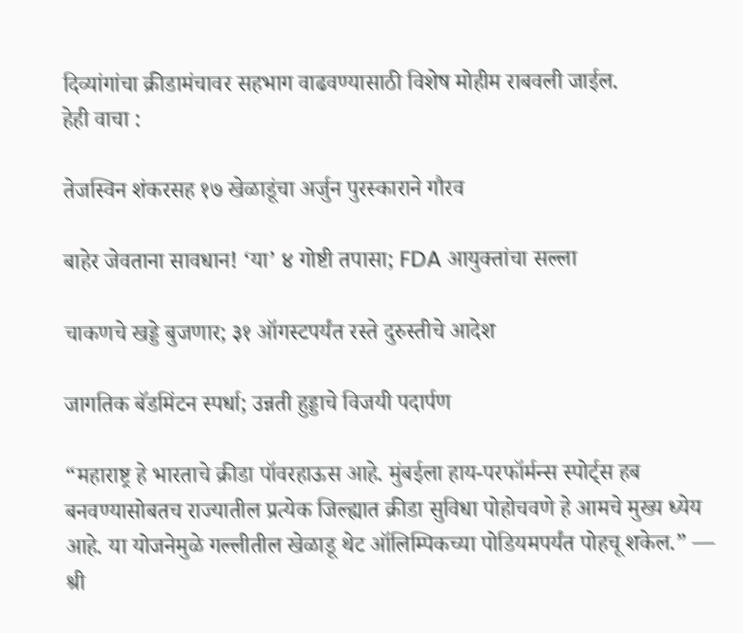दिव्यांगांचा क्रीडामंचावर सहभाग वाढवण्यासाठी विशेष मोहीम राबवली जाईल.
हेही वाचा :

तेजस्विन शंकरसह १७ खेळाडूंचा अर्जुन पुरस्काराने गौरव

बाहेर जेवताना सावधान! ‘या’ ४ गोष्टी तपासा; FDA आयुक्तांचा सल्ला

चाकणचे खड्डे बुजणार; ३१ ऑगस्टपर्यंत रस्ते दुरुस्तीचे आदेश

जागतिक बॅडमिंटन स्पर्धा; उन्नती हुड्डाचे विजयी पदार्पण

“महाराष्ट्र हे भारताचे क्रीडा पॉवरहाऊस आहे. मुंबईला हाय-परफॉर्मन्स स्पोर्ट्स हब बनवण्यासोबतच राज्यातील प्रत्येक जिल्ह्यात क्रीडा सुविधा पोहोचवणे हे आमचे मुख्य ध्येय आहे. या योजनेमुळे गल्लीतील खेळाडू थेट ऑलिम्पिकच्या पोडियमपर्यंत पोहचू शकेल.” — श्री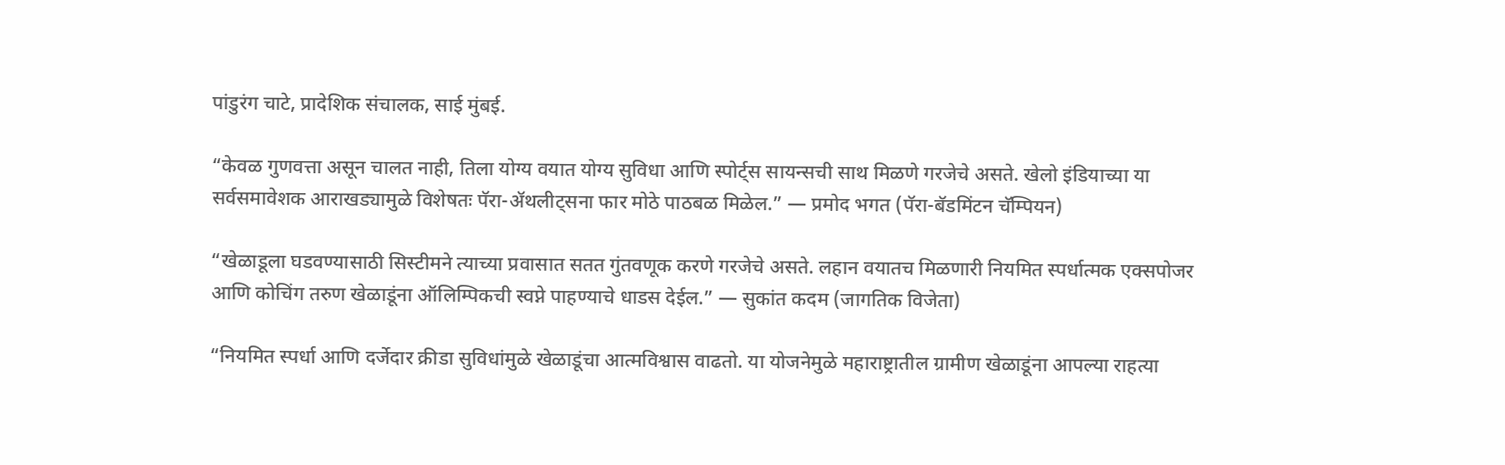पांडुरंग चाटे, प्रादेशिक संचालक, साई मुंबई.

“केवळ गुणवत्ता असून चालत नाही, तिला योग्य वयात योग्य सुविधा आणि स्पोर्ट्स सायन्सची साथ मिळणे गरजेचे असते. खेलो इंडियाच्या या सर्वसमावेशक आराखड्यामुळे विशेषतः पॅरा-ॲथलीट्सना फार मोठे पाठबळ मिळेल.” — प्रमोद भगत (पॅरा-बॅडमिंटन चॅम्पियन)

“खेळाडूला घडवण्यासाठी सिस्टीमने त्याच्या प्रवासात सतत गुंतवणूक करणे गरजेचे असते. लहान वयातच मिळणारी नियमित स्पर्धात्मक एक्सपोजर आणि कोचिंग तरुण खेळाडूंना ऑलिम्पिकची स्वप्ने पाहण्याचे धाडस देईल.” — सुकांत कदम (जागतिक विजेता)

“नियमित स्पर्धा आणि दर्जेदार क्रीडा सुविधांमुळे खेळाडूंचा आत्मविश्वास वाढतो. या योजनेमुळे महाराष्ट्रातील ग्रामीण खेळाडूंना आपल्या राहत्या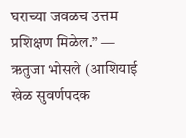घराच्या जवळच उत्तम प्रशिक्षण मिळेल.” — ऋतुजा भोसले (आशियाई खेळ सुवर्णपदक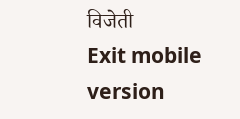विजेती
Exit mobile version